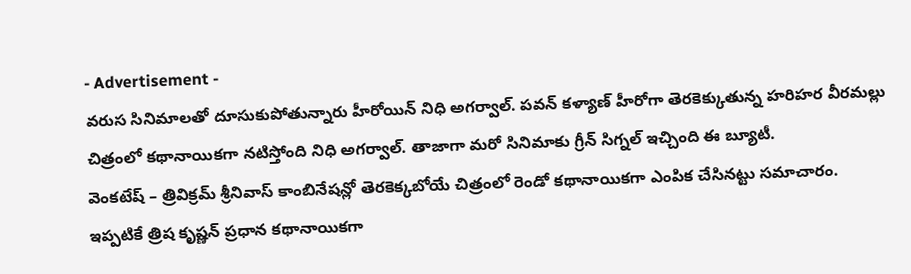- Advertisement -
వరుస సినిమాలతో దూసుకుపోతున్నారు హీరోయిన్ నిధి అగర్వాల్. పవన్ కళ్యాణ్ హీరోగా తెరకెక్కుతున్న హరిహర వీరమల్లు చిత్రంలో కథానాయికగా నటిస్తోంది నిధి అగర్వాల్. తాజాగా మరో సినిమాకు గ్రీన్ సిగ్నల్ ఇచ్చింది ఈ బ్యూటీ.
వెంకటేష్ – త్రివిక్రమ్ శ్రీనివాస్ కాంబినేషన్లో తెరకెక్కబోయే చిత్రంలో రెండో కథానాయికగా ఎంపిక చేసినట్టు సమాచారం. ఇప్పటికే త్రిష కృష్ణన్ ప్రధాన కథానాయికగా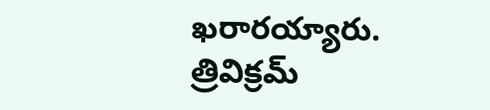ఖరారయ్యారు.
త్రివిక్రమ్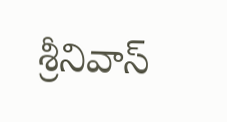శ్రీనివాస్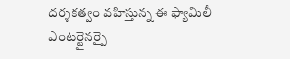దర్శకత్వం వహిస్తున్న ఈ ఫ్యామిలీ ఎంటర్టైనర్పై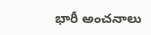భారీ అంచనాలు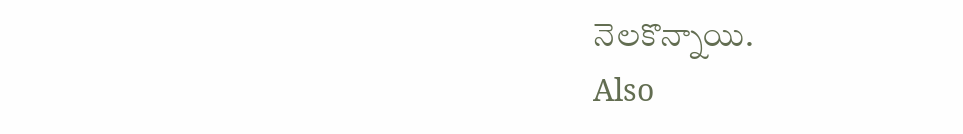నెలకొన్నాయి.
Also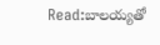Read:బాలయ్యతో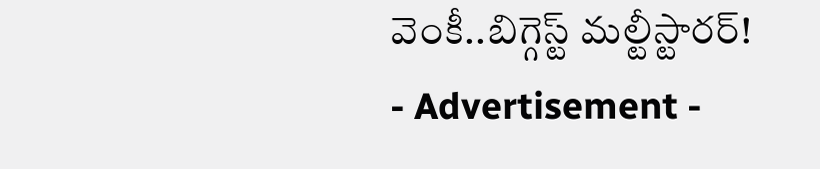వెంకీ..బిగ్గెస్ట్ మల్టీస్టారర్!
- Advertisement -